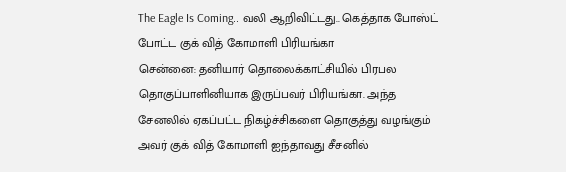The Eagle Is Coming.. வலி ஆறிவிட்டது.. கெத்தாக போஸ்ட் போட்ட குக் வித் கோமாளி பிரியங்கா
சென்னை: தனியார் தொலைக்காட்சியில் பிரபல தொகுப்பாளினியாக இருப்பவர் பிரியங்கா. அந்த சேனலில் ஏகப்பட்ட நிகழ்ச்சிகளை தொகுத்து வழங்கும் அவர் குக் வித் கோமாளி ஐந்தாவது சீசனில்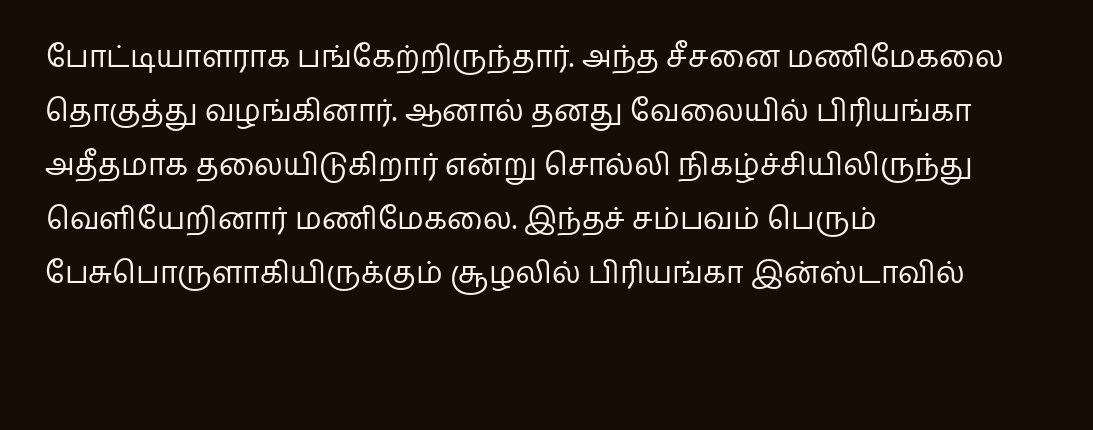போட்டியாளராக பங்கேற்றிருந்தார். அந்த சீசனை மணிமேகலை தொகுத்து வழங்கினார். ஆனால் தனது வேலையில் பிரியங்கா அதீதமாக தலையிடுகிறார் என்று சொல்லி நிகழ்ச்சியிலிருந்து வெளியேறினார் மணிமேகலை. இந்தச் சம்பவம் பெரும் பேசுபொருளாகியிருக்கும் சூழலில் பிரியங்கா இன்ஸ்டாவில்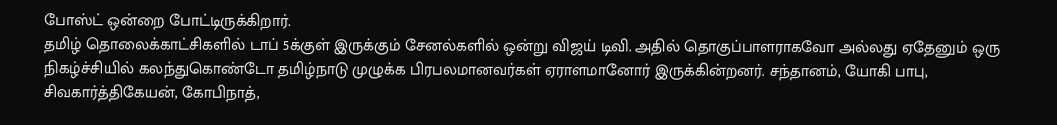போஸ்ட் ஒன்றை போட்டிருக்கிறார்.
தமிழ் தொலைக்காட்சிகளில் டாப் 5க்குள் இருக்கும் சேனல்களில் ஒன்று விஜய் டிவி. அதில் தொகுப்பாளராகவோ அல்லது ஏதேனும் ஒரு நிகழ்ச்சியில் கலந்துகொண்டோ தமிழ்நாடு முழுக்க பிரபலமானவர்கள் ஏராளமானோர் இருக்கின்றனர். சந்தானம், யோகி பாபு, சிவகார்த்திகேயன், கோபிநாத்,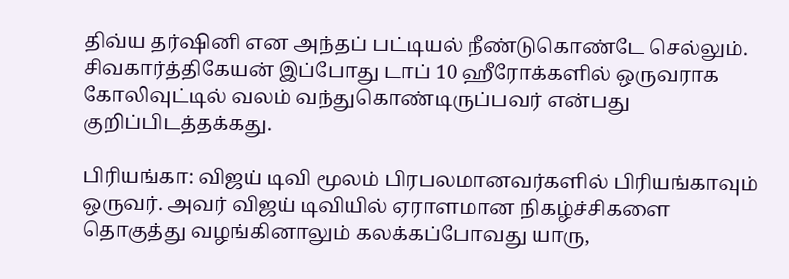திவ்ய தர்ஷினி என அந்தப் பட்டியல் நீண்டுகொண்டே செல்லும். சிவகார்த்திகேயன் இப்போது டாப் 10 ஹீரோக்களில் ஒருவராக கோலிவுட்டில் வலம் வந்துகொண்டிருப்பவர் என்பது குறிப்பிடத்தக்கது.

பிரியங்கா: விஜய் டிவி மூலம் பிரபலமானவர்களில் பிரியங்காவும் ஒருவர். அவர் விஜய் டிவியில் ஏராளமான நிகழ்ச்சிகளை தொகுத்து வழங்கினாலும் கலக்கப்போவது யாரு,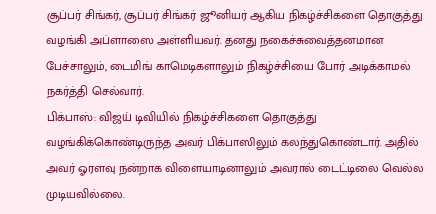சூப்பர் சிங்கர், சூப்பர் சிங்கர் ஜூனியர் ஆகிய நிகழ்ச்சிகளை தொகுத்து வழங்கி அப்ளாஸை அள்ளியவர். தனது நகைச்சுவைத்தனமான பேச்சாலும், டைமிங் காமெடிகளாலும் நிகழ்ச்சியை போர் அடிக்காமல் நகர்த்தி செல்வார்.
பிக்பாஸ்: விஜய் டிவியில் நிகழ்ச்சிகளை தொகுத்து வழங்கிக்கொண்டிருந்த அவர் பிக்பாஸிலும் கலந்துகொண்டார். அதில் அவர் ஓரளவு நன்றாக விளையாடினாலும் அவரால் டைட்டிலை வெல்ல முடியவில்லை.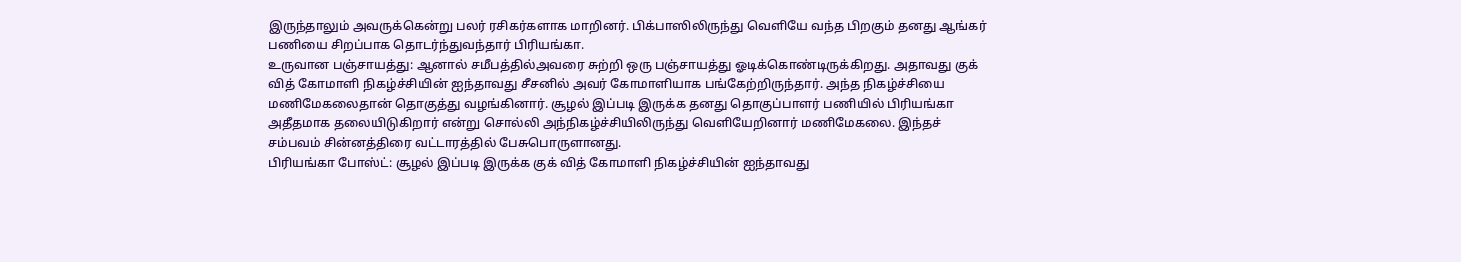இருந்தாலும் அவருக்கென்று பலர் ரசிகர்களாக மாறினர். பிக்பாஸிலிருந்து வெளியே வந்த பிறகும் தனது ஆங்கர் பணியை சிறப்பாக தொடர்ந்துவந்தார் பிரியங்கா.
உருவான பஞ்சாயத்து: ஆனால் சமீபத்தில்அவரை சுற்றி ஒரு பஞ்சாயத்து ஓடிக்கொண்டிருக்கிறது. அதாவது குக் வித் கோமாளி நிகழ்ச்சியின் ஐந்தாவது சீசனில் அவர் கோமாளியாக பங்கேற்றிருந்தார். அந்த நிகழ்ச்சியை மணிமேகலைதான் தொகுத்து வழங்கினார். சூழல் இப்படி இருக்க தனது தொகுப்பாளர் பணியில் பிரியங்கா அதீதமாக தலையிடுகிறார் என்று சொல்லி அந்நிகழ்ச்சியிலிருந்து வெளியேறினார் மணிமேகலை. இந்தச் சம்பவம் சின்னத்திரை வட்டாரத்தில் பேசுபொருளானது.
பிரியங்கா போஸ்ட்: சூழல் இப்படி இருக்க குக் வித் கோமாளி நிகழ்ச்சியின் ஐந்தாவது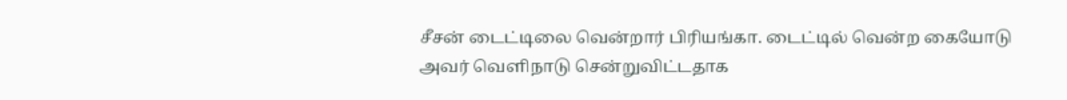சீசன் டைட்டிலை வென்றார் பிரியங்கா. டைட்டில் வென்ற கையோடு அவர் வெளிநாடு சென்றுவிட்டதாக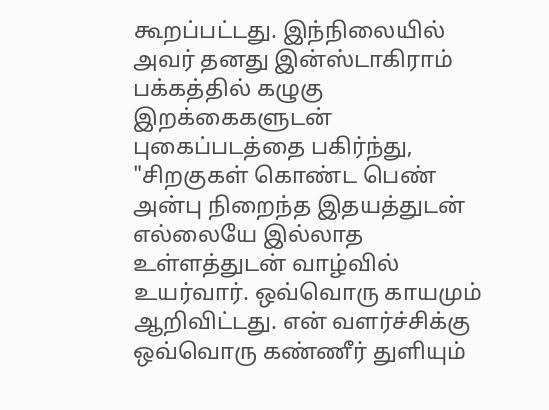கூறப்பட்டது. இந்நிலையில் அவர் தனது இன்ஸ்டாகிராம் பக்கத்தில் கழுகு இறக்கைகளுடன் புகைப்படத்தை பகிர்ந்து, "சிறகுகள் கொண்ட பெண் அன்பு நிறைந்த இதயத்துடன் எல்லையே இல்லாத உள்ளத்துடன் வாழ்வில் உயர்வார். ஒவ்வொரு காயமும் ஆறிவிட்டது. என் வளர்ச்சிக்கு ஒவ்வொரு கண்ணீர் துளியும்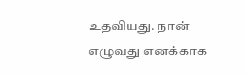உதவியது. நான் எழுவது எனக்காக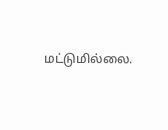மட்டுமில்லை.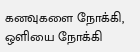கனவுகளை நோக்கி, ஒளியை நோக்கி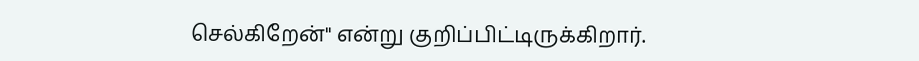செல்கிறேன்" என்று குறிப்பிட்டிருக்கிறார்.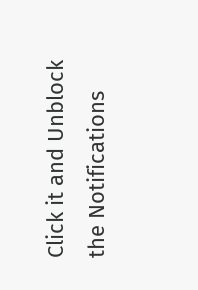Click it and Unblock the Notifications